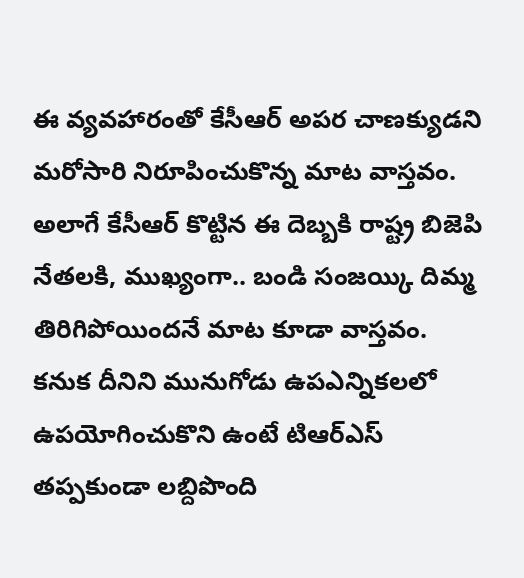ఈ వ్యవహారంతో కేసీఆర్ అపర చాణక్యుడని మరోసారి నిరూపించుకొన్న మాట వాస్తవం. అలాగే కేసీఆర్ కొట్టిన ఈ దెబ్బకి రాష్ట్ర బిజెపి నేతలకి, ముఖ్యంగా.. బండి సంజయ్కి దిమ్మ తిరిగిపోయిందనే మాట కూడా వాస్తవం. కనుక దీనిని మునుగోడు ఉపఎన్నికలలో ఉపయోగించుకొని ఉంటే టిఆర్ఎస్ తప్పకుండా లబ్దిపొంది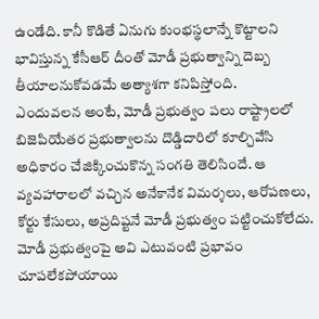ఉండేది. కానీ కొడితే ఏనుగు కుంభస్థలాన్నే కొట్టాలని భావిస్తున్న కేసీఆర్ దీంతో మోడీ ప్రభుత్వాన్ని దెబ్బ తీయాలనుకోవడమే అత్యాశగా కనిపిస్తోంది.
ఎందువలన అంటే, మోడీ ప్రభుత్వం పలు రాష్ట్రాలలో బిజెపియేతర ప్రభుత్వాలను దొడ్డిదారిలో కూల్చివేసి అధికారం చేజిక్కించుకొన్న సంగతి తెలిసిందే. ఆ వ్యవహారాలలో వచ్చిన అనేకానేక విమర్శలు, ఆరోపణలు, కోర్టు కేసులు, అప్రదిష్టనే మోడీ ప్రభుత్వం పట్టించుకోలేదు. మోడీ ప్రభుత్వంపై అవి ఎటువంటి ప్రభావం చూపలేకపోయాయి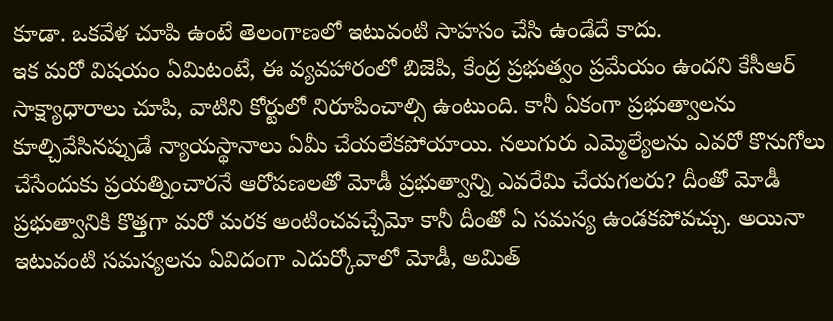కూడా. ఒకవేళ చూపి ఉంటే తెలంగాణలో ఇటువంటి సాహసం చేసి ఉండేదే కాదు.
ఇక మరో విషయం ఏమిటంటే, ఈ వ్యవహారంలో బిజెపి, కేంద్ర ప్రభుత్వం ప్రమేయం ఉందని కేసీఆర్ సాక్ష్యాధారాలు చూపి, వాటిని కోర్టులో నిరూపించాల్సి ఉంటుంది. కానీ ఏకంగా ప్రభుత్వాలను కూల్చివేసినప్పుడే న్యాయస్థానాలు ఏమీ చేయలేకపోయాయి. నలుగురు ఎమ్మెల్యేలను ఎవరో కొనుగోలు చేసేందుకు ప్రయత్నించారనే ఆరోపణలతో మోడీ ప్రభుత్వాన్ని ఎవరేమి చేయగలరు? దీంతో మోడీ ప్రభుత్వానికి కొత్తగా మరో మరక అంటించవచ్చేమో కానీ దీంతో ఏ సమస్య ఉండకపోవచ్చు. అయినా ఇటువంటి సమస్యలను ఏవిదంగా ఎదుర్కోవాలో మోడీ, అమిత్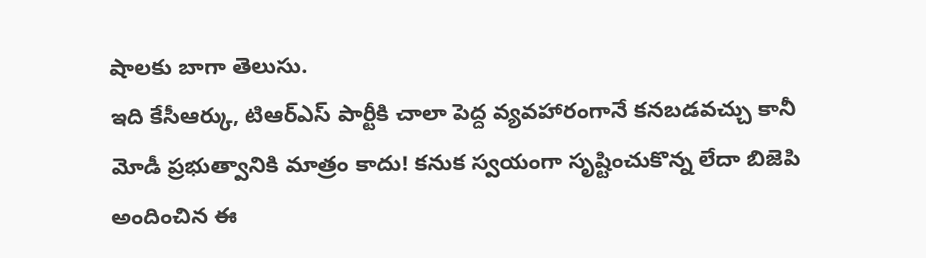షాలకు బాగా తెలుసు.
ఇది కేసీఆర్కు, టిఆర్ఎస్ పార్టీకి చాలా పెద్ద వ్యవహారంగానే కనబడవచ్చు కానీ మోడీ ప్రభుత్వానికి మాత్రం కాదు! కనుక స్వయంగా సృష్టించుకొన్న లేదా బిజెపి అందించిన ఈ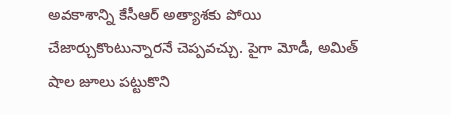అవకాశాన్ని కేసీఆర్ అత్యాశకు పోయి చేజార్చుకొంటున్నారనే చెప్పవచ్చు. పైగా మోడీ, అమిత్ షాల జూలు పట్టుకొని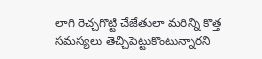లాగి రెచ్చగొట్టి చేజేతులా మరిన్ని కొత్త సమస్యలు తెచ్చిపెట్టుకొంటున్నారని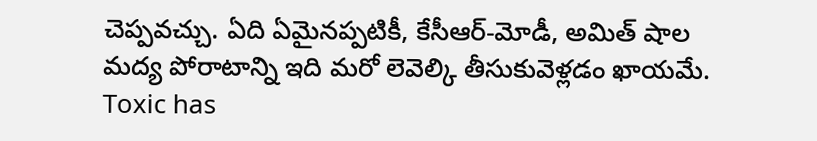చెప్పవచ్చు. ఏది ఏమైనప్పటికీ, కేసీఆర్-మోడీ, అమిత్ షాల మద్య పోరాటాన్ని ఇది మరో లెవెల్కి తీసుకువెళ్లడం ఖాయమే.
Toxic has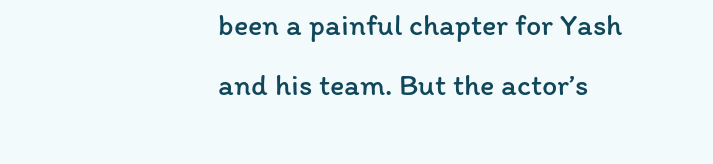been a painful chapter for Yash and his team. But the actor’s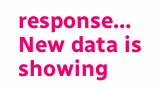response…
New data is showing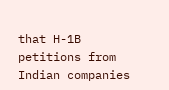that H-1B petitions from Indian companies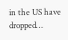in the US have dropped…